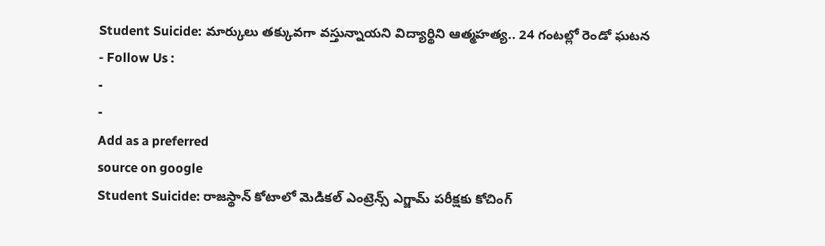Student Suicide: మార్కులు తక్కువగా వస్తున్నాయని విద్యార్థిని ఆత్మహత్య.. 24 గంటల్లో రెండో ఘటన
- Follow Us :
-
-
Add as a preferred
source on google
Student Suicide: రాజస్థాన్ కోటాలో మెడికల్ ఎంట్రెన్స్ ఎగ్జామ్ పరీక్షకు కోచింగ్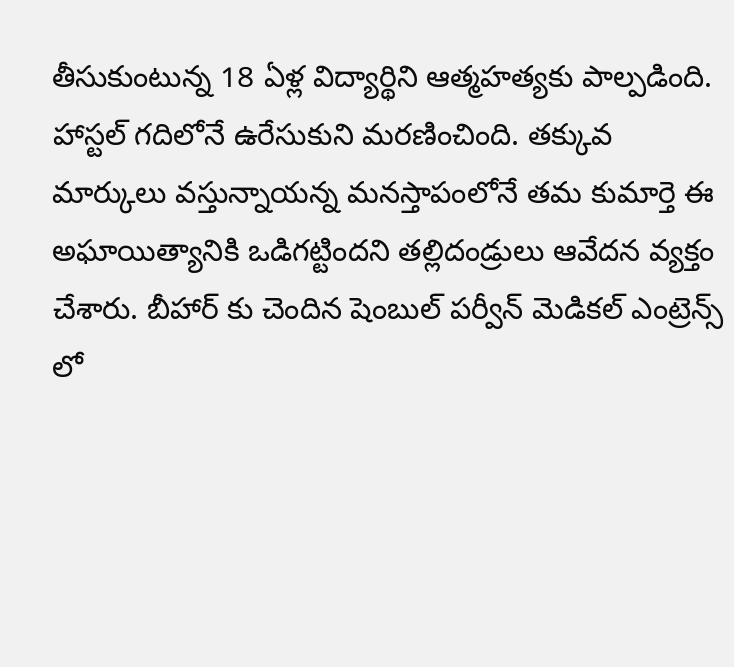తీసుకుంటున్న 18 ఏళ్ల విద్యార్థిని ఆత్మహత్యకు పాల్పడింది. హాస్టల్ గదిలోనే ఉరేసుకుని మరణించింది. తక్కువ మార్కులు వస్తున్నాయన్న మనస్తాపంలోనే తమ కుమార్తె ఈ అఘాయిత్యానికి ఒడిగట్టిందని తల్లిదండ్రులు ఆవేదన వ్యక్తం చేశారు. బీహార్ కు చెందిన షెంబుల్ పర్వీన్ మెడికల్ ఎంట్రెన్స్ లో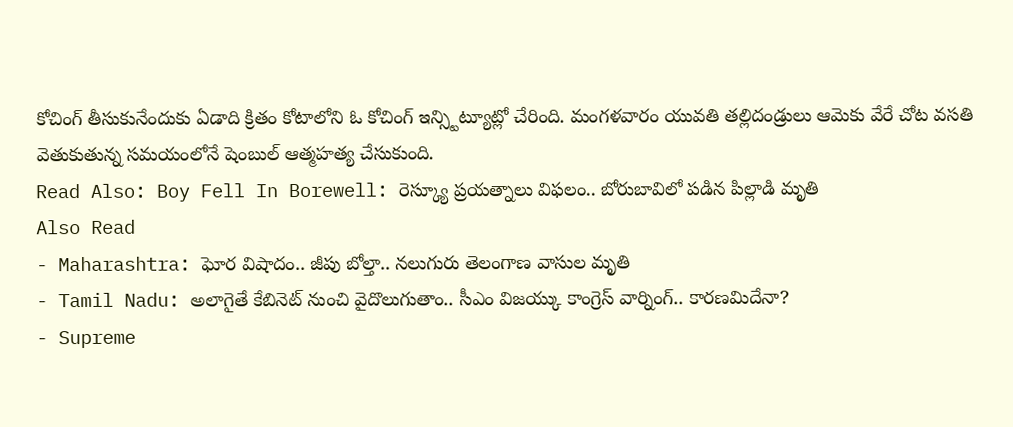కోచింగ్ తీసుకునేందుకు ఏడాది క్రితం కోటాలోని ఓ కోచింగ్ ఇన్స్టిట్యూట్లో చేరింది. మంగళవారం యువతి తల్లిదండ్రులు ఆమెకు వేరే చోట వసతి వెతుకుతున్న సమయంలోనే షెంబుల్ ఆత్మహత్య చేసుకుంది.
Read Also: Boy Fell In Borewell: రెస్క్యూ ప్రయత్నాలు విఫలం.. బోరుబావిలో పడిన పిల్లాడి మృతి
Also Read
- Maharashtra: ఘోర విషాదం.. జీపు బోల్తా.. నలుగురు తెలంగాణ వాసుల మృతి
- Tamil Nadu: అలాగైతే కేబినెట్ నుంచి వైదొలుగుతాం.. సీఎం విజయ్కు కాంగ్రెస్ వార్నింగ్.. కారణమిదేనా?
- Supreme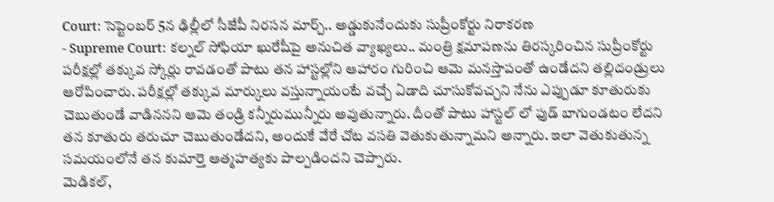Court: సెప్టెంబర్ 5న ఢిల్లీలో సీజేపీ నిరసన మార్చ్.. అడ్డుకునేందుకు సుప్రీంకోర్టు నిరాకరణ
- Supreme Court: కల్నల్ సోఫియా ఖురేషీపై అనుచిత వ్యాఖ్యలు.. మంత్రి క్షమాపణను తిరస్కరించిన సుప్రీంకోర్టు
పరీక్షల్లో తక్కువ స్కోర్లు రావడంతో పాటు తన హాస్టల్లోని ఆహారం గురించి ఆమె మనస్తాపంతో ఉండేదని తల్లిదండ్రులు ఆరోపించారు. పరీక్షల్లో తక్కువ మార్కులు వస్తున్నాయంటే వచ్చే ఏడాది చూసుకోవచ్చని నేను ఎప్పుడూ కూతురుకు చెబుతుండే వాడిననని ఆమె తండ్రి కన్నీరుమున్నీరు అవుతున్నారు. దీంతో పాటు హాస్టల్ లో ఫుడ్ బాగుండటం లేదని తన కూతురు తరుచూ చెబుతుండేదని, అందుకే వేరే చోట వసతి వెతుకుతున్నామని అన్నారు. ఇలా వెతుకుతున్న సమయంలోనే తన కుమార్తె ఆత్మహత్యకు పాల్పడిందని చెప్పారు.
మెడికల్,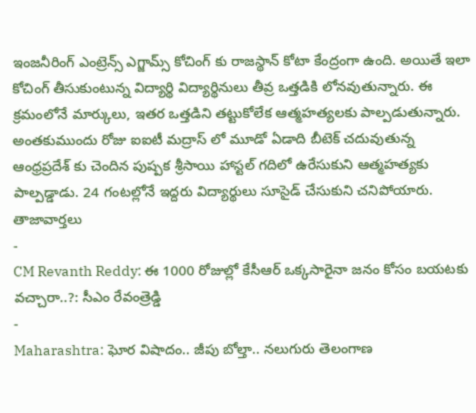ఇంజనీరింగ్ ఎంట్రెన్స్ ఎగ్జామ్స్ కోచింగ్ కు రాజస్థాన్ కోటా కేంద్రంగా ఉంది. అయితే ఇలా కోచింగ్ తీసుకుంటున్న విద్యార్థి విద్యార్థినులు తీవ్ర ఒత్తడికి లోనవుతున్నారు. ఈ క్రమంలోనే మార్కులు, ఇతర ఒత్తడిని తట్టుకోలేక ఆత్మహత్యలకు పాల్పడుతున్నారు. అంతకుముందు రోజు ఐఐటీ మద్రాస్ లో మూడో ఏడాది బీటెక్ చదువుతున్న ఆంధ్రప్రదేశ్ కు చెందిన పుష్పక శ్రీసాయి హాస్టల్ గదిలో ఉరేసుకుని ఆత్మహత్యకు పాల్పడ్డాడు. 24 గంటల్లోనే ఇద్దరు విద్యార్థులు సూసైడ్ చేసుకుని చనిపోయారు.
తాజావార్తలు
-
CM Revanth Reddy: ఈ 1000 రోజుల్లో కేసీఆర్ ఒక్కసారైనా జనం కోసం బయటకు వచ్చారా..?: సీఎం రేవంత్రెడ్డి
-
Maharashtra: ఘోర విషాదం.. జీపు బోల్తా.. నలుగురు తెలంగాణ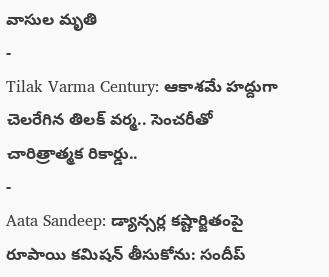వాసుల మృతి
-
Tilak Varma Century: ఆకాశమే హద్దుగా చెలరేగిన తిలక్ వర్మ.. సెంచరీతో చారిత్రాత్మక రికార్డు..
-
Aata Sandeep: డ్యాన్సర్ల కష్టార్జితంపై రూపాయి కమిషన్ తీసుకోను: సందీప్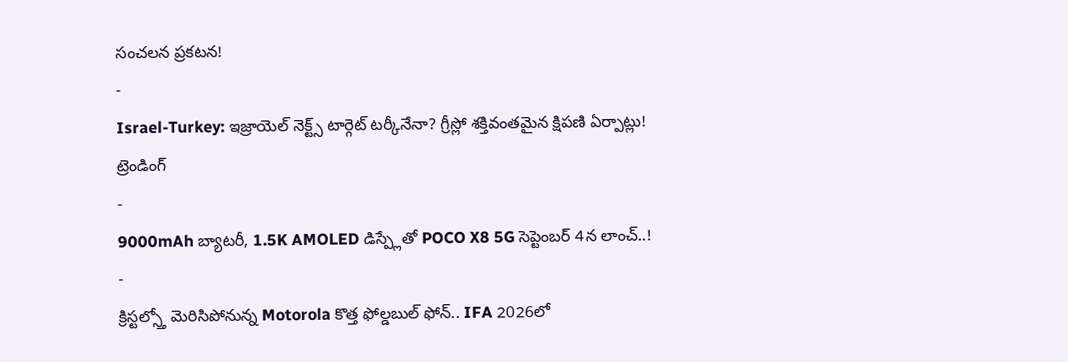సంచలన ప్రకటన!
-
Israel-Turkey: ఇజ్రాయెల్ నెక్ట్స్ టార్గెట్ టర్కీనేనా? గ్రీస్లో శక్తివంతమైన క్షిపణి ఏర్పాట్లు!
ట్రెండింగ్
-
9000mAh బ్యాటరీ, 1.5K AMOLED డిస్ప్లేతో POCO X8 5G సెప్టెంబర్ 4న లాంచ్..!
-
క్రిస్టల్స్తో మెరిసిపోనున్న Motorola కొత్త ఫోల్డబుల్ ఫోన్.. IFA 2026లో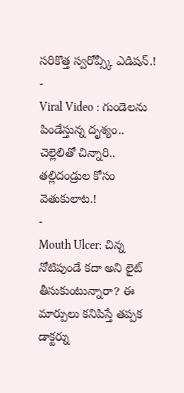సరికొత్త స్వరోవ్స్కీ ఎడిషన్.!
-
Viral Video : గుండెలను పిండేస్తున్న దృశ్యం.. చెల్లెలితో చిన్నారి.. తల్లిదండ్రుల కోసం వెతుకులాట.!
-
Mouth Ulcer: చిన్న నోటిపుండే కదా అని లైట్ తీసుకుంటున్నారా? ఈ మార్పులు కనిపిస్తే తప్పక డాక్టర్ను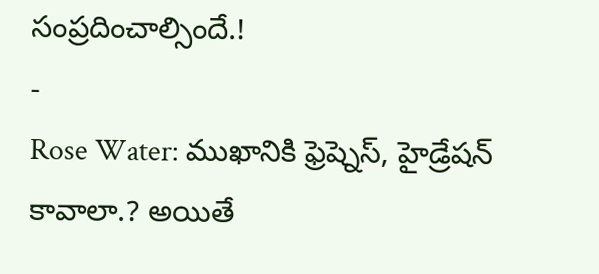సంప్రదించాల్సిందే.!
-
Rose Water: ముఖానికి ఫ్రెష్నెస్, హైడ్రేషన్ కావాలా.? అయితే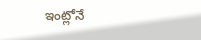ఇంట్లోనే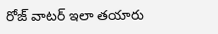రోజ్ వాటర్ ఇలా తయారు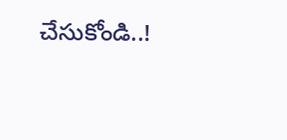చేసుకోండి..!